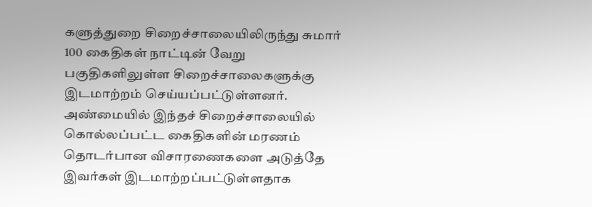களுத்துறை சிறைச்சாலையிலிருந்து சுமார் 100 கைதிகள் நாட்டின் வேறு பகுதிகளிலுள்ள சிறைச்சாலைகளுக்கு இடமாற்றம் செய்யப்பட்டுள்ளனர். அண்மையில் இந்தச் சிறைச்சாலையில் கொல்லப்பட்ட கைதிகளின் மரணம் தொடர்பான விசாரணைகளை அடுத்தே இவர்கள் இடமாற்றப்பட்டுள்ளதாக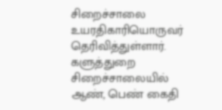சிறைச்சாலை உயரதிகாரியொருவர் தெரிவித்துள்ளார்.
களுத்துறை சிறைச்சாலையில் ஆண், பெண் கைதி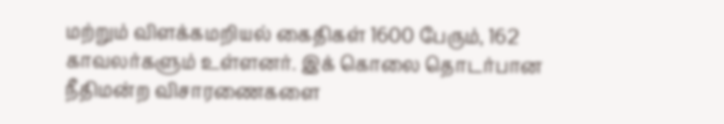மற்றும் விளக்கமறியல் கைதிகள் 1600 பேரும், 162 காவலர்களும் உள்ளனர். இக் கொலை தொடர்பான நீதிமன்ற விசாரணைகளை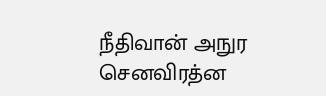நீதிவான் அநுர செனவிரத்ன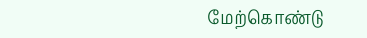மேற்கொண்டு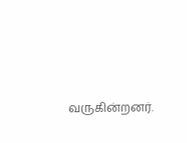வருகின்றனர்.